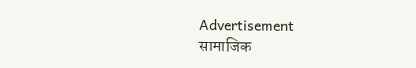Advertisement
सामाजिक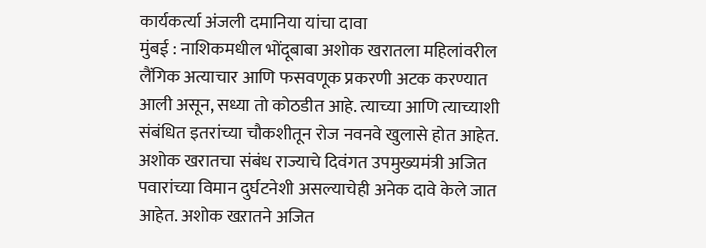कार्यकर्त्या अंजली दमानिया यांचा दावा
मुंबई : नाशिकमधील भोंदूबाबा अशोक खरातला महिलांवरील लैंगिक अत्याचार आणि फसवणूक प्रकरणी अटक करण्यात आली असून, सध्या तो कोठडीत आहे. त्याच्या आणि त्याच्याशी संबंधित इतरांच्या चौकशीतून रोज नवनवे खुलासे होत आहेत. अशोक खरातचा संबंध राज्याचे दिवंगत उपमुख्यमंत्री अजित पवारांच्या विमान दुर्घटनेशी असल्याचेही अनेक दावे केले जात आहेत. अशोक खऱातने अजित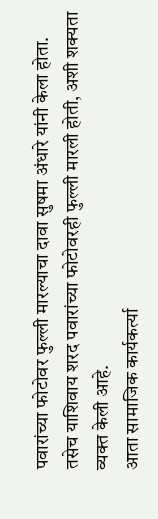पवारांच्या फोटोवर फुल्ली मारल्याचा दावा सुषमा अंधारे यांनी केला होता. तसेच याशिवाय शरद पवारांच्या फोटोवरही फुल्ली मारली होती, अशी शक्यता व्यक्त केली आहे.
आता सामाजिक कार्यकर्त्या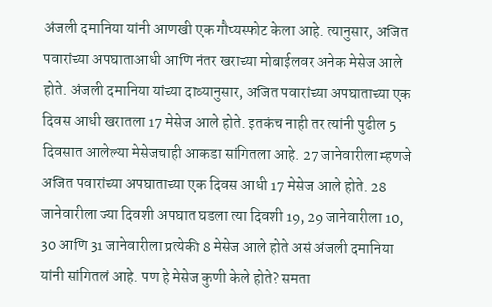अंजली दमानिया यांनी आणखी एक गौप्यस्फोट केला आहे. त्यानुसार, अजित पवारांच्या अपघाताआधी आणि नंतर खराच्या मोबाईलवर अनेक मेसेज आले होते. अंजली दमानिया यांच्या दाव्यानुसार, अजित पवारांच्या अपघाताच्या एक दिवस आधी खरातला 17 मेसेज आले होते. इतकंच नाही तर त्यांनी पुढील 5 दिवसात आलेल्या मेसेजचाही आकडा सांगितला आहे. 27 जानेवारीला म्हणजे अजित पवारांच्या अपघाताच्या एक दिवस आधी 17 मेसेज आले होते. 28 जानेवारीला ज्या दिवशी अपघात घडला त्या दिवशी 19, 29 जानेवारीला 10, 30 आणि 31 जानेवारीला प्रत्येकी 8 मेसेज आले होते असं अंजली दमानिया यांनी सांगितलं आहे. पण हे मेसेज कुणी केले होते? समता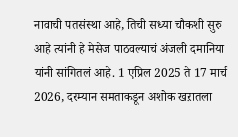नावाची पतसंस्था आहे, तिची सध्या चौकशी सुरु आहे त्यांनी हे मेसेज पाठवल्याचं अंजली दमानिया यांनी सांगितलं आहे. 1 एप्रिल 2025 ते 17 मार्च 2026, दरम्यान समताकडून अशोक खऱातला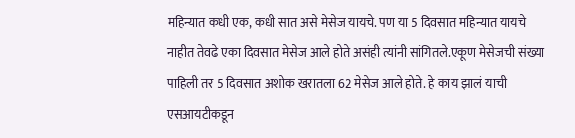महिन्यात कधी एक, कधी सात असे मेसेज यायचे. पण या 5 दिवसात महिन्यात यायचे नाहीत तेवढे एका दिवसात मेसेज आले होते असंही त्यांनी सांगितले.एकूण मेसेजची संख्या पाहिली तर 5 दिवसात अशोक खरातला 62 मेसेज आले होते. हे काय झालं याची एसआयटीकडून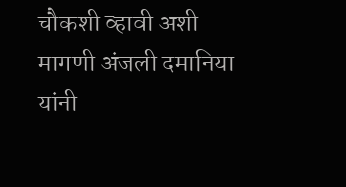चौकशी व्हावी अशी मागणी अंजली दमानिया यांनी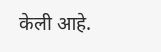केली आहे.